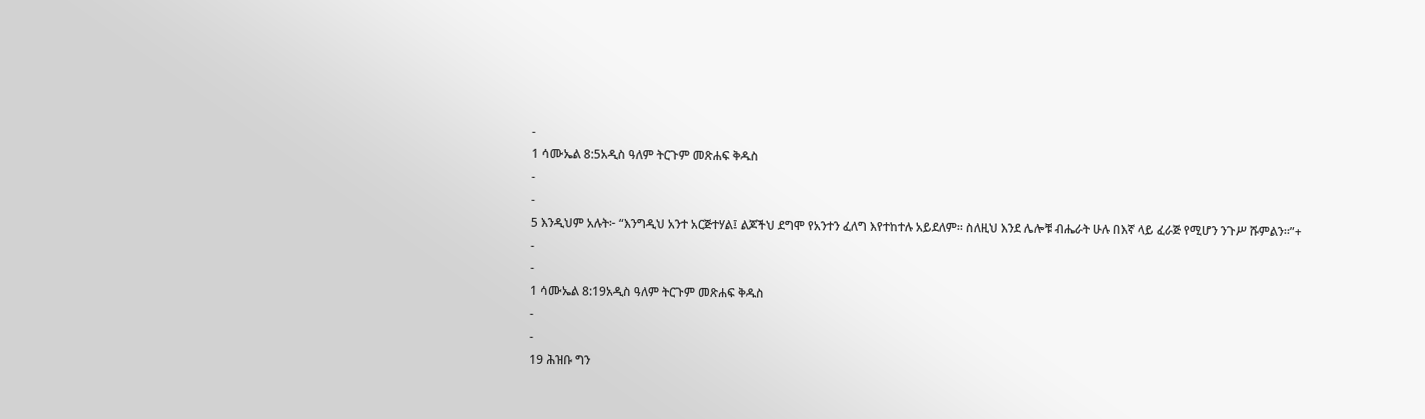-
1 ሳሙኤል 8:5አዲስ ዓለም ትርጉም መጽሐፍ ቅዱስ
-
-
5 እንዲህም አሉት፦ “እንግዲህ አንተ አርጅተሃል፤ ልጆችህ ደግሞ የአንተን ፈለግ እየተከተሉ አይደለም። ስለዚህ እንደ ሌሎቹ ብሔራት ሁሉ በእኛ ላይ ፈራጅ የሚሆን ንጉሥ ሹምልን።”+
-
-
1 ሳሙኤል 8:19አዲስ ዓለም ትርጉም መጽሐፍ ቅዱስ
-
-
19 ሕዝቡ ግን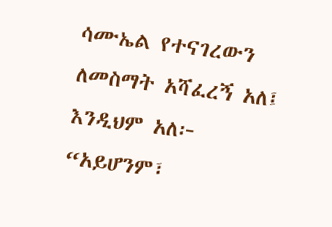ሳሙኤል የተናገረውን ለመስማት አሻፈረኝ አለ፤ እንዲህም አለ፦ “አይሆንም፣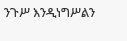ንጉሥ እንዲነግሥልን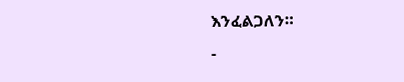እንፈልጋለን።
-